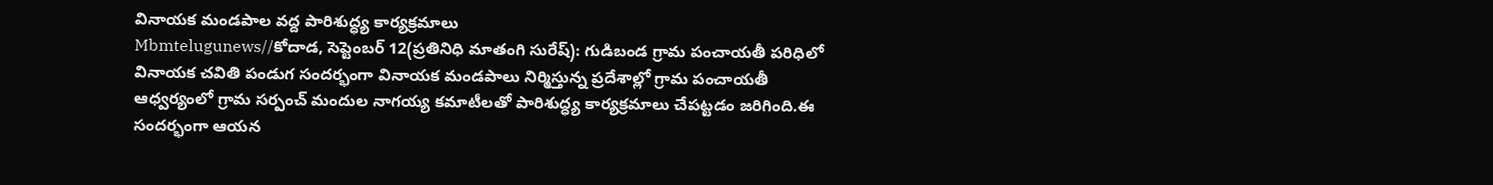వినాయక మండపాల వద్ద పారిశుద్ధ్య కార్యక్రమాలు
Mbmtelugunews//కోదాడ, సెప్టెంబర్ 12(ప్రతినిధి మాతంగి సురేష్): గుడిబండ గ్రామ పంచాయతీ పరిధిలో వినాయక చవితి పండుగ సందర్భంగా వినాయక మండపాలు నిర్మిస్తున్న ప్రదేశాల్లో గ్రామ పంచాయతీ ఆధ్వర్యంలో గ్రామ సర్పంచ్ మందుల నాగయ్య కమాటీలతో పారిశుద్ధ్య కార్యక్రమాలు చేపట్టడం జరిగింది.ఈ సందర్భంగా ఆయన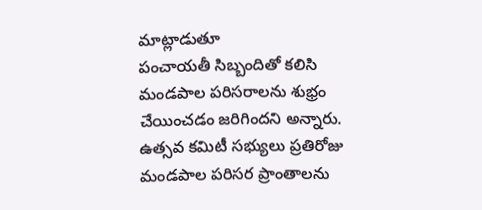మాట్లాడుతూ
పంచాయతీ సిబ్బందితో కలిసి మండపాల పరిసరాలను శుభ్రం చేయించడం జరిగిందని అన్నారు. ఉత్సవ కమిటీ సభ్యులు ప్రతిరోజు మండపాల పరిసర ప్రాంతాలను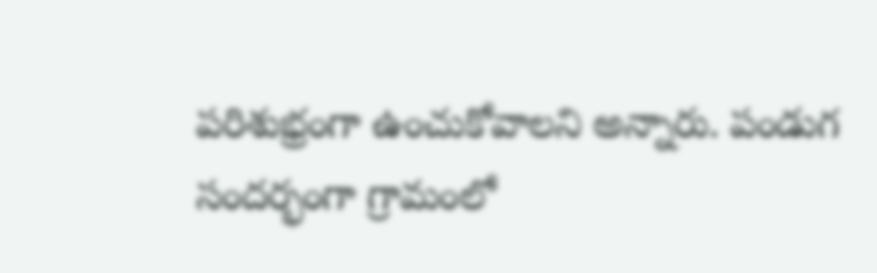పరిశుభ్రంగా ఉంచుకోవాలని అన్నారు. పండుగ సందర్భంగా గ్రామంలో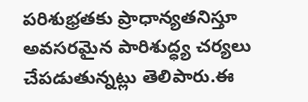పరిశుభ్రతకు ప్రాధాన్యతనిస్తూ అవసరమైన పారిశుద్ధ్య చర్యలు చేపడుతున్నట్లు తెలిపారు.ఈ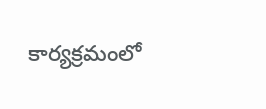కార్యక్రమంలో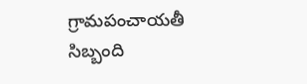గ్రామపంచాయతీ సిబ్బంది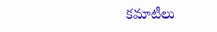కమాటీలు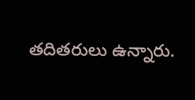తదితరులు ఉన్నారు.